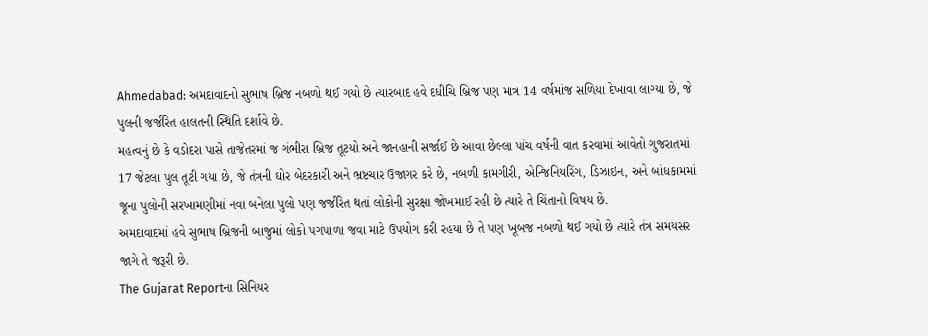Ahmedabad: અમદાવાદનો સુભાષ બ્રિજ નબળો થઈ ગયો છે ત્યારબાદ હવે દધીચિ બ્રિજ પણ માત્ર 14 વર્ષમાંજ સળિયા દેખાવા લાગ્યા છે, જે પુલની જર્જરિત હાલતની સ્થિતિ દર્શાવે છે.
મહત્વનું છે કે વડોદરા પાસે તાજેતરમાં જ ગંભીરા બ્રિજ તૂટયો અને જાનહાની સર્જાઈ છે આવા છેલ્લા પાંચ વર્ષની વાત કરવામાં આવેતો ગુજરાતમાં 17 જેટલા પુલ તૂટી ગયા છે, જે તંત્રની ઘોર બેદરકારી અને ભ્રષ્ટચાર ઉજાગર કરે છે, નબળી કામગીરી, એન્જિનિયરિંગ, ડિઝાઇન, અને બાંધકામમાં જૂના પુલોની સરખામણીમાં નવા બનેલા પુલો પણ જર્જરિત થતાં લોકોની સુરક્ષા જોખમાઈ રહી છે ત્યારે તે ચિંતાનો વિષય છે.
અમદાવાદમાં હવે સુભાષ બ્રિજની બાજુમાં લોકો પગપાળા જવા માટે ઉપયોગ કરી રહયા છે તે પણ ખૂબજ નબળો થઈ ગયો છે ત્યારે તંત્ર સમયસર જાગે તે જરૂરી છે.
The Gujarat Reportના સિનિયર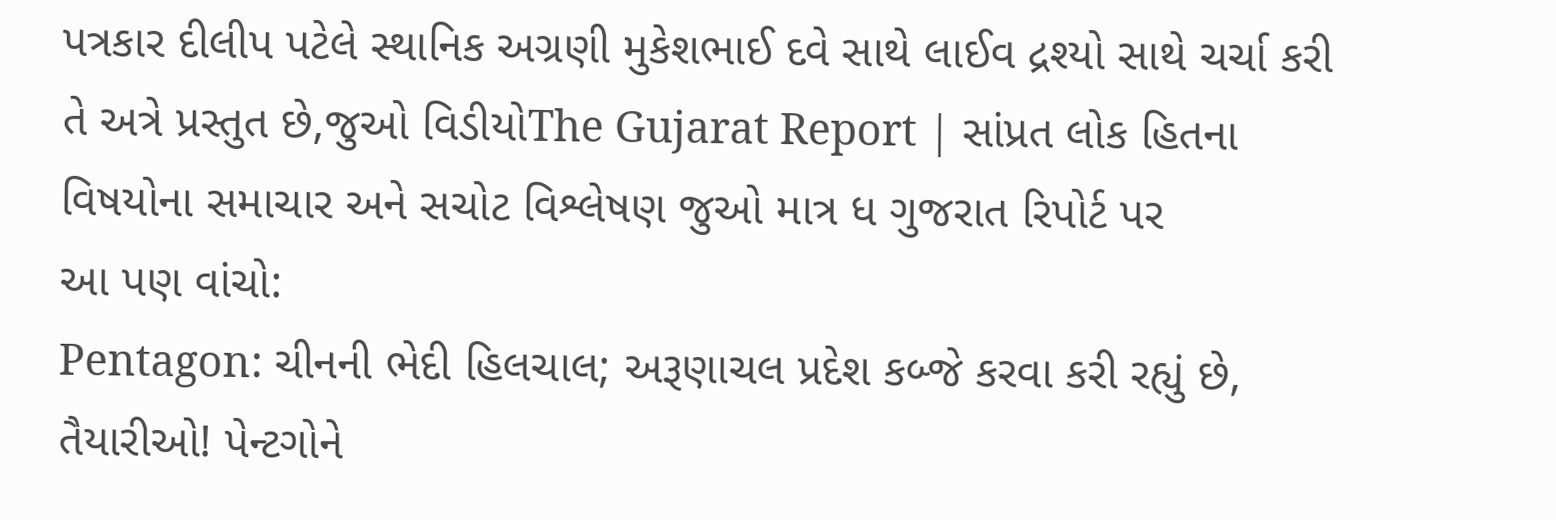પત્રકાર દીલીપ પટેલે સ્થાનિક અગ્રણી મુકેશભાઈ દવે સાથે લાઈવ દ્રશ્યો સાથે ચર્ચા કરી તે અત્રે પ્રસ્તુત છે,જુઓ વિડીયોThe Gujarat Report | સાંપ્રત લોક હિતના વિષયોના સમાચાર અને સચોટ વિશ્લેષણ જુઓ માત્ર ધ ગુજરાત રિપોર્ટ પર
આ પણ વાંચો:
Pentagon: ચીનની ભેદી હિલચાલ; અરૂણાચલ પ્રદેશ કબ્જે કરવા કરી રહ્યું છે, તૈયારીઓ! પેન્ટગોને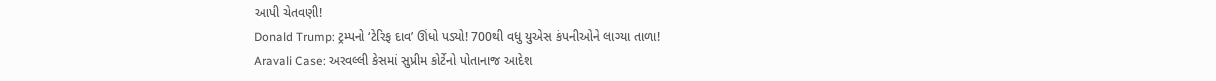આપી ચેતવણી!
Donald Trump: ટ્રમ્પનો ‘ટેરિફ દાવ’ ઊંધો પડ્યો! 700થી વધુ યુએસ કંપનીઓને લાગ્યા તાળા!
Aravali Case: અરવલ્લી કેસમાં સુપ્રીમ કોર્ટેનો પોતાનાજ આદેશ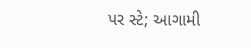પર સ્ટે; આગામી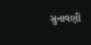સુનાવણી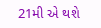21મી એ થશે